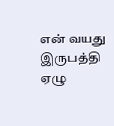என் வயது இருபத்தி ஏழு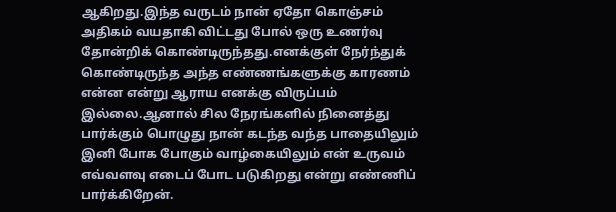ஆகிறது.இந்த வருடம் நான் ஏதோ கொஞ்சம் அதிகம் வயதாகி விட்டது போல் ஒரு உணர்வு தோன்றிக் கொண்டிருந்தது.எனக்குள் நேர்ந்துக் கொண்டிருந்த அந்த எண்ணங்களுக்கு காரணம் என்ன என்று ஆராய எனக்கு விருப்பம் இல்லை.ஆனால் சில நேரங்களில் நினைத்து பார்க்கும் பொழுது நான் கடந்த வந்த பாதையிலும் இனி போக போகும் வாழ்கையிலும் என் உருவம் எவ்வளவு எடைப் போட படுகிறது என்று எண்ணிப் பார்க்கிறேன்.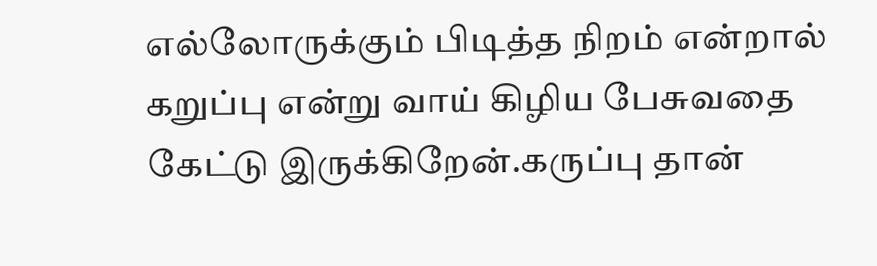எல்லோருக்கும் பிடித்த நிறம் என்றால் கறுப்பு என்று வாய் கிழிய பேசுவதை கேட்டு இருக்கிறேன்.கருப்பு தான்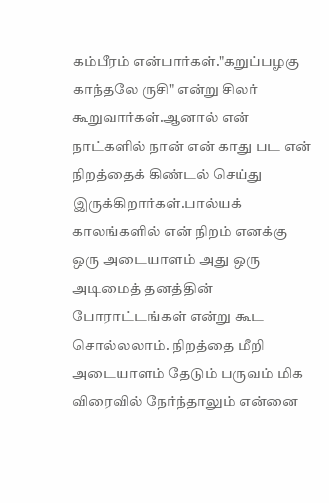கம்பீரம் என்பார்கள்."கறுப்பழகு காந்தலே ருசி" என்று சிலர் கூறுவார்கள்.ஆனால் என் நாட்களில் நான் என் காது பட என் நிறத்தைக் கிண்டல் செய்து இருக்கிறார்கள்.பால்யக் காலங்களில் என் நிறம் எனக்கு ஒரு அடையாளம் அது ஒரு அடிமைத் தனத்தின் போராட்டங்கள் என்று கூட சொல்லலாம். நிறத்தை மீறி அடையாளம் தேடும் பருவம் மிக விரைவில் நேர்ந்தாலும் என்னை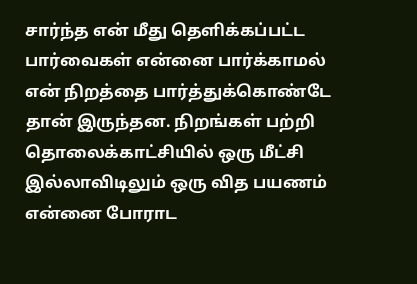சார்ந்த என் மீது தெளிக்கப்பட்ட பார்வைகள் என்னை பார்க்காமல் என் நிறத்தை பார்த்துக்கொண்டே தான் இருந்தன. நிறங்கள் பற்றி தொலைக்காட்சியில் ஒரு மீட்சி இல்லாவிடிலும் ஒரு வித பயணம் என்னை போராட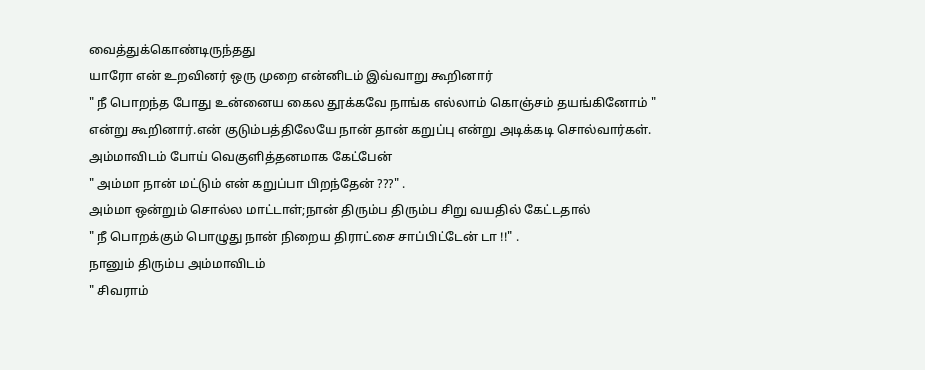வைத்துக்கொண்டிருந்தது
யாரோ என் உறவினர் ஒரு முறை என்னிடம் இவ்வாறு கூறினார்
" நீ பொறந்த போது உன்னைய கைல தூக்கவே நாங்க எல்லாம் கொஞ்சம் தயங்கினோம் " என்று கூறினார்.என் குடும்பத்திலேயே நான் தான் கறுப்பு என்று அடிக்கடி சொல்வார்கள்.
அம்மாவிடம் போய் வெகுளித்தனமாக கேட்பேன்
" அம்மா நான் மட்டும் என் கறுப்பா பிறந்தேன் ???" .
அம்மா ஒன்றும் சொல்ல மாட்டாள்;நான் திரும்ப திரும்ப சிறு வயதில் கேட்டதால்
" நீ பொறக்கும் பொழுது நான் நிறைய திராட்சை சாப்பிட்டேன் டா !!" .
நானும் திரும்ப அம்மாவிடம்
" சிவராம்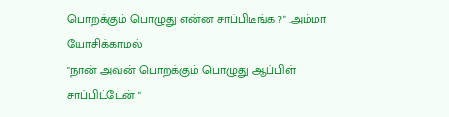பொறக்கும் பொழுது என்ன சாப்பிடீங்க ?" .அம்மா யோசிக்காமல்
"நான் அவன் பொறக்கும் பொழுது ஆப்பிள் சாப்பிட்டேன் "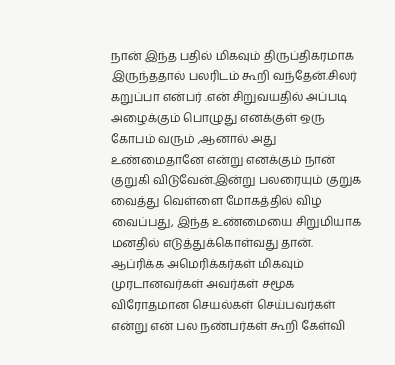நான் இந்த பதில் மிகவும் திருப்திகரமாக இருந்ததால் பலரிடம் கூறி வந்தேன்.சிலர் கறுப்பா என்பர் .என் சிறுவயதில் அப்படி அழைக்கும் பொழுது எனக்குள் ஒரு கோபம் வரும் ,ஆனால் அது உண்மைதானே என்று எனக்கும் நான் குறுகி விடுவேன்.இன்று பலரையும் குறுக வைத்து வெள்ளை மோகத்தில் விழ வைப்பது, இந்த உண்மையை சிறுமியாக மனதில் எடுத்துக்கொள்வது தான்.
ஆப்ரிக்க அமெரிக்கர்கள் மிகவும் முரடானவர்கள் அவர்கள் சமூக விரோதமான செயல்கள் செய்பவர்கள் என்று என் பல நண்பர்கள் கூறி கேள்வி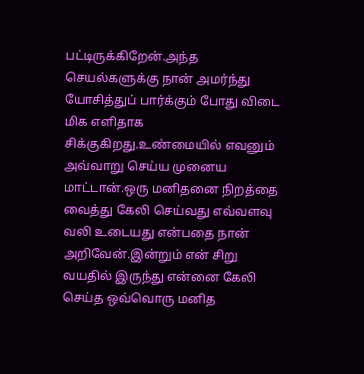பட்டிருக்கிறேன்.அந்த செயல்களுக்கு நான் அமர்ந்து யோசித்துப் பார்க்கும் போது விடை மிக எளிதாக சிக்குகிறது.உண்மையில் எவனும் அவ்வாறு செய்ய முனைய மாட்டான்.ஒரு மனிதனை நிறத்தை வைத்து கேலி செய்வது எவ்வளவு வலி உடையது என்பதை நான் அறிவேன்.இன்றும் என் சிறு வயதில் இருந்து என்னை கேலி செய்த ஒவ்வொரு மனித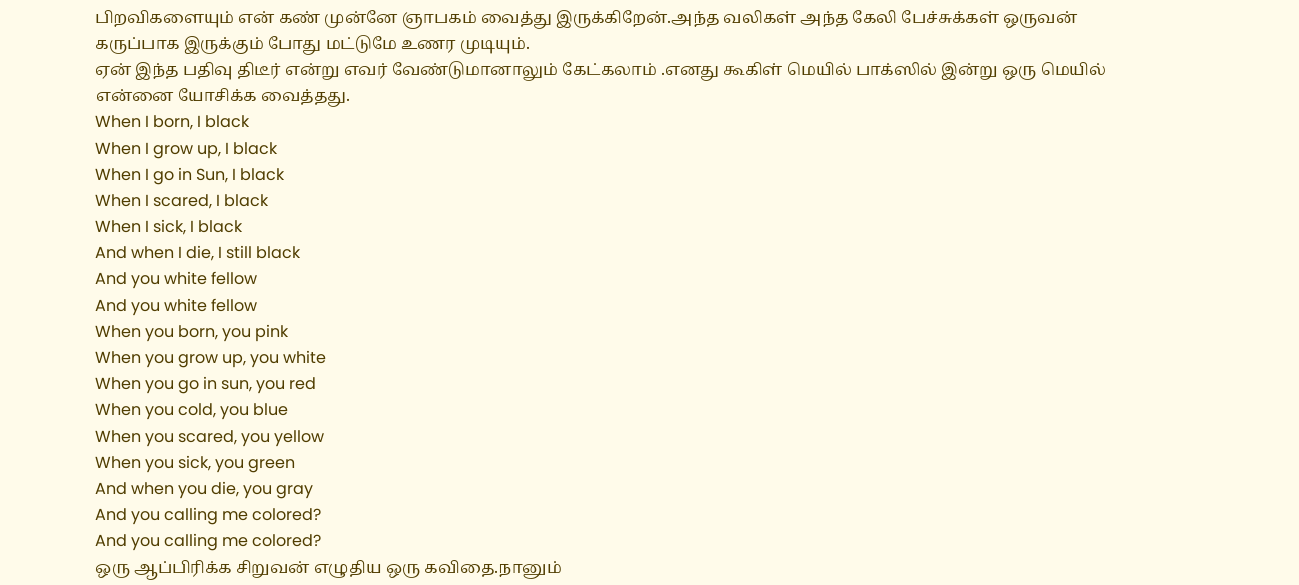பிறவிகளையும் என் கண் முன்னே ஞாபகம் வைத்து இருக்கிறேன்.அந்த வலிகள் அந்த கேலி பேச்சுக்கள் ஒருவன் கருப்பாக இருக்கும் போது மட்டுமே உணர முடியும்.
ஏன் இந்த பதிவு திடீர் என்று எவர் வேண்டுமானாலும் கேட்கலாம் .எனது கூகிள் மெயில் பாக்ஸில் இன்று ஒரு மெயில் என்னை யோசிக்க வைத்தது.
When I born, I black
When I grow up, I black
When I go in Sun, I black
When I scared, I black
When I sick, I black
And when I die, I still black
And you white fellow
And you white fellow
When you born, you pink
When you grow up, you white
When you go in sun, you red
When you cold, you blue
When you scared, you yellow
When you sick, you green
And when you die, you gray
And you calling me colored?
And you calling me colored?
ஒரு ஆப்பிரிக்க சிறுவன் எழுதிய ஒரு கவிதை.நானும்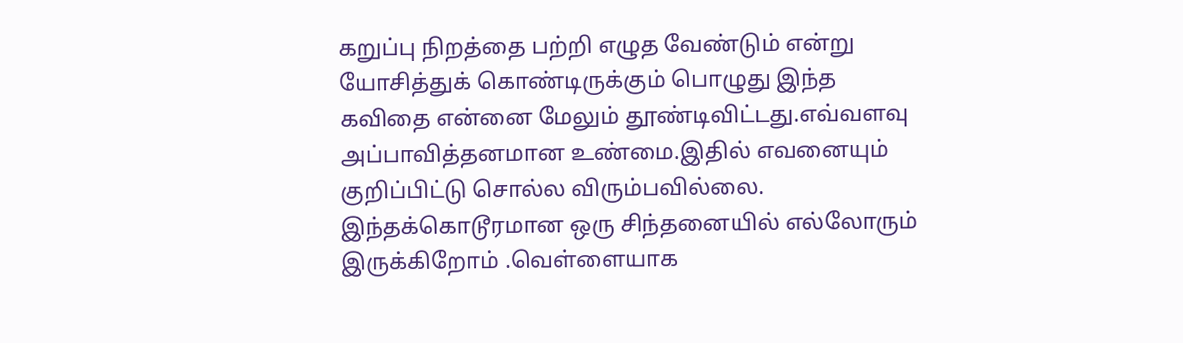கறுப்பு நிறத்தை பற்றி எழுத வேண்டும் என்று யோசித்துக் கொண்டிருக்கும் பொழுது இந்த கவிதை என்னை மேலும் தூண்டிவிட்டது.எவ்வளவு அப்பாவித்தனமான உண்மை.இதில் எவனையும் குறிப்பிட்டு சொல்ல விரும்பவில்லை.
இந்தக்கொடூரமான ஒரு சிந்தனையில் எல்லோரும் இருக்கிறோம் .வெள்ளையாக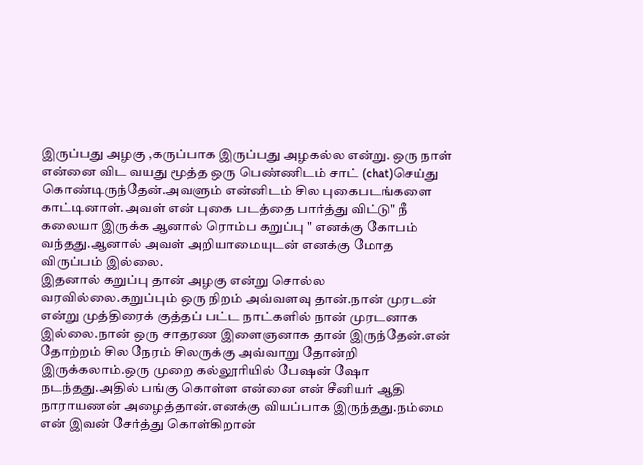இருப்பது அழகு ,கருப்பாக இருப்பது அழகல்ல என்று. ஒரு நாள் என்னை விட வயது மூத்த ஒரு பெண்ணிடம் சாட் (chat)செய்து கொண்டிருந்தேன்.அவளும் என்னிடம் சில புகைபடங்களை காட்டினாள்.அவள் என் புகை படத்தை பார்த்து விட்டு" நீ கலையா இருக்க ஆனால் ரொம்ப கறுப்பு " எனக்கு கோபம் வந்தது.ஆனால் அவள் அறியாமையுடன் எனக்கு மோத விருப்பம் இல்லை.
இதனால் கறுப்பு தான் அழகு என்று சொல்ல வரவில்லை.கறுப்பும் ஒரு நிறம் அவ்வளவு தான்.நான் முரடன் என்று முத்திரைக் குத்தப் பட்ட நாட்களில் நான் முரடனாக இல்லை.நான் ஒரு சாதரண இளைஞனாக தான் இருந்தேன்.என் தோற்றம் சில நேரம் சிலருக்கு அவ்வாறு தோன்றி இருக்கலாம்.ஒரு முறை கல்லூரியில் பேஷன் ஷோ நடந்தது.அதில் பங்கு கொள்ள என்னை என் சீனியர் ஆதி நாராயணன் அழைத்தான்.எனக்கு வியப்பாக இருந்தது.நம்மை என் இவன் சேர்த்து கொள்கிறான்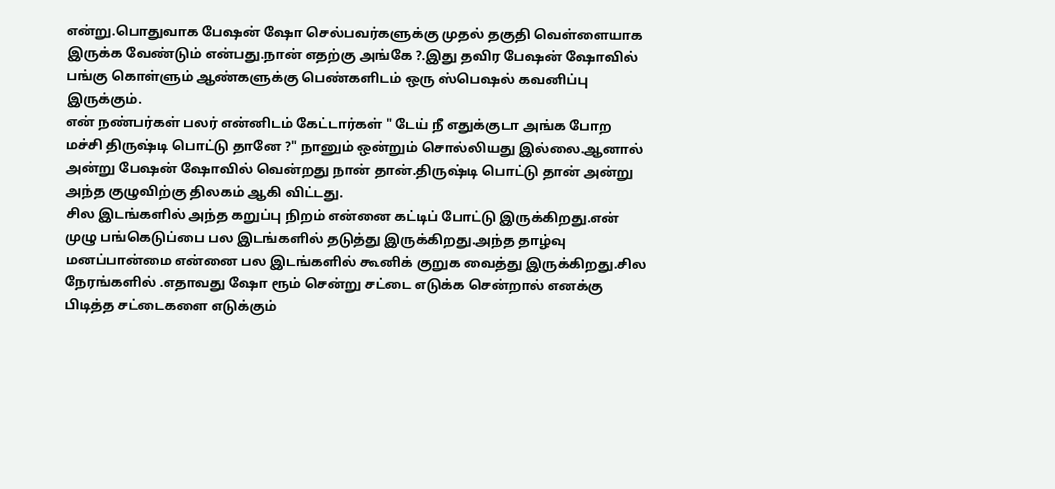என்று.பொதுவாக பேஷன் ஷோ செல்பவர்களுக்கு முதல் தகுதி வெள்ளையாக இருக்க வேண்டும் என்பது.நான் எதற்கு அங்கே ?.இது தவிர பேஷன் ஷோவில் பங்கு கொள்ளும் ஆண்களுக்கு பெண்களிடம் ஒரு ஸ்பெஷல் கவனிப்பு இருக்கும்.
என் நண்பர்கள் பலர் என்னிடம் கேட்டார்கள் " டேய் நீ எதுக்குடா அங்க போற மச்சி திருஷ்டி பொட்டு தானே ?" நானும் ஒன்றும் சொல்லியது இல்லை.ஆனால் அன்று பேஷன் ஷோவில் வென்றது நான் தான்.திருஷ்டி பொட்டு தான் அன்று அந்த குழுவிற்கு திலகம் ஆகி விட்டது.
சில இடங்களில் அந்த கறுப்பு நிறம் என்னை கட்டிப் போட்டு இருக்கிறது.என் முழு பங்கெடுப்பை பல இடங்களில் தடுத்து இருக்கிறது.அந்த தாழ்வு மனப்பான்மை என்னை பல இடங்களில் கூனிக் குறுக வைத்து இருக்கிறது.சில நேரங்களில் .எதாவது ஷோ ரூம் சென்று சட்டை எடுக்க சென்றால் எனக்கு பிடித்த சட்டைகளை எடுக்கும்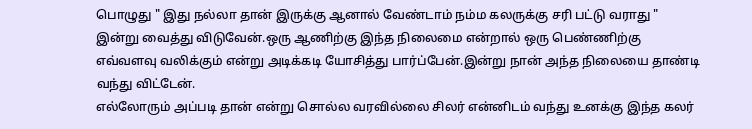பொழுது " இது நல்லா தான் இருக்கு ஆனால் வேண்டாம் நம்ம கலருக்கு சரி பட்டு வராது " இன்று வைத்து விடுவேன்.ஒரு ஆணிற்கு இந்த நிலைமை என்றால் ஒரு பெண்ணிற்கு எவ்வளவு வலிக்கும் என்று அடிக்கடி யோசித்து பார்ப்பேன்.இன்று நான் அந்த நிலையை தாண்டி வந்து விட்டேன்.
எல்லோரும் அப்படி தான் என்று சொல்ல வரவில்லை சிலர் என்னிடம் வந்து உனக்கு இந்த கலர்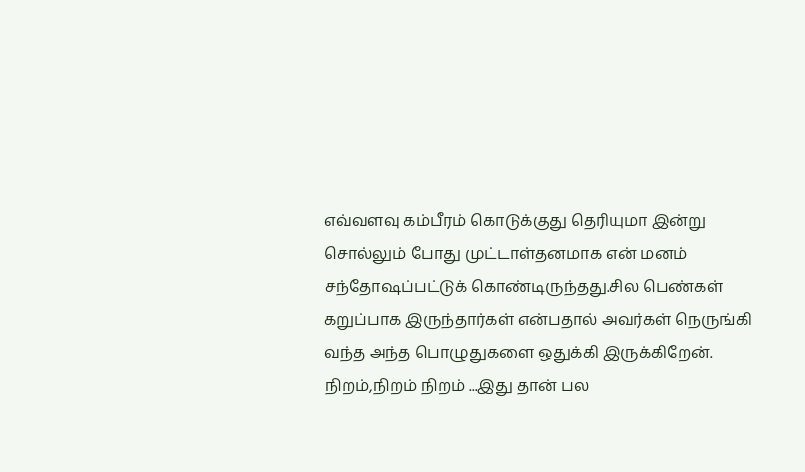எவ்வளவு கம்பீரம் கொடுக்குது தெரியுமா இன்று சொல்லும் போது முட்டாள்தனமாக என் மனம் சந்தோஷப்பட்டுக் கொண்டிருந்தது.சில பெண்கள் கறுப்பாக இருந்தார்கள் என்பதால் அவர்கள் நெருங்கி வந்த அந்த பொழுதுகளை ஒதுக்கி இருக்கிறேன்.
நிறம்,நிறம் நிறம் ...இது தான் பல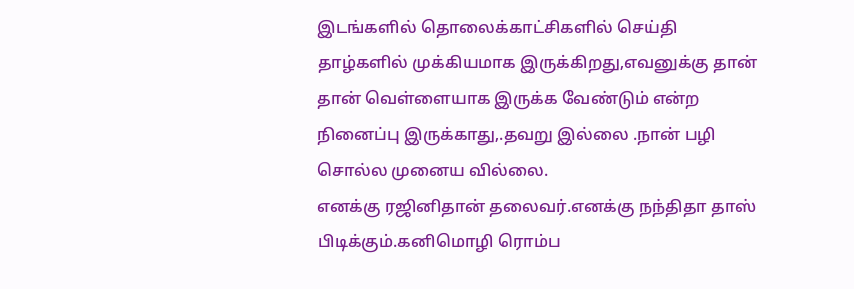இடங்களில் தொலைக்காட்சிகளில் செய்தி தாழ்களில் முக்கியமாக இருக்கிறது,எவனுக்கு தான் தான் வெள்ளையாக இருக்க வேண்டும் என்ற நினைப்பு இருக்காது,.தவறு இல்லை .நான் பழி சொல்ல முனைய வில்லை.
எனக்கு ரஜினிதான் தலைவர்.எனக்கு நந்திதா தாஸ் பிடிக்கும்.கனிமொழி ரொம்ப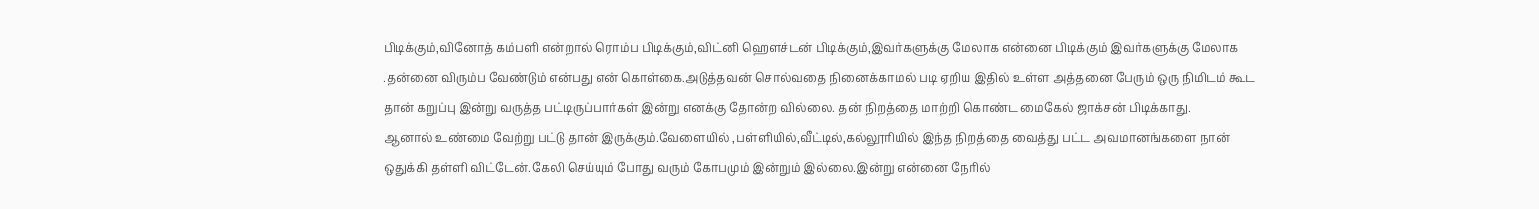பிடிக்கும்,வினோத் கம்பளி என்றால் ரொம்ப பிடிக்கும்,விட்னி ஹௌச்டன் பிடிக்கும்,இவர்களுக்கு மேலாக என்னை பிடிக்கும் இவர்களுக்கு மேலாக .தன்னை விரும்ப வேண்டும் என்பது என் கொள்கை.அடுத்தவன் சொல்வதை நினைக்காமல் படி ஏறிய இதில் உள்ள அத்தனை பேரும் ஒரு நிமிடம் கூட தான் கறுப்பு இன்று வருத்த பட்டிருப்பார்கள் இன்று எனக்கு தோன்ற வில்லை. தன் நிறத்தை மாற்றி கொண்ட மைகேல் ஜாக்சன் பிடிக்காது.
ஆனால் உண்மை வேற்று பட்டு தான் இருக்கும்.வேளையில் ,பள்ளியில்,வீட்டில்,கல்லூரியில் இந்த நிறத்தை வைத்து பட்ட அவமானங்களை நான் ஒதுக்கி தள்ளி விட்டேன்.கேலி செய்யும் போது வரும் கோபமும் இன்றும் இல்லை.இன்று என்னை நேரில்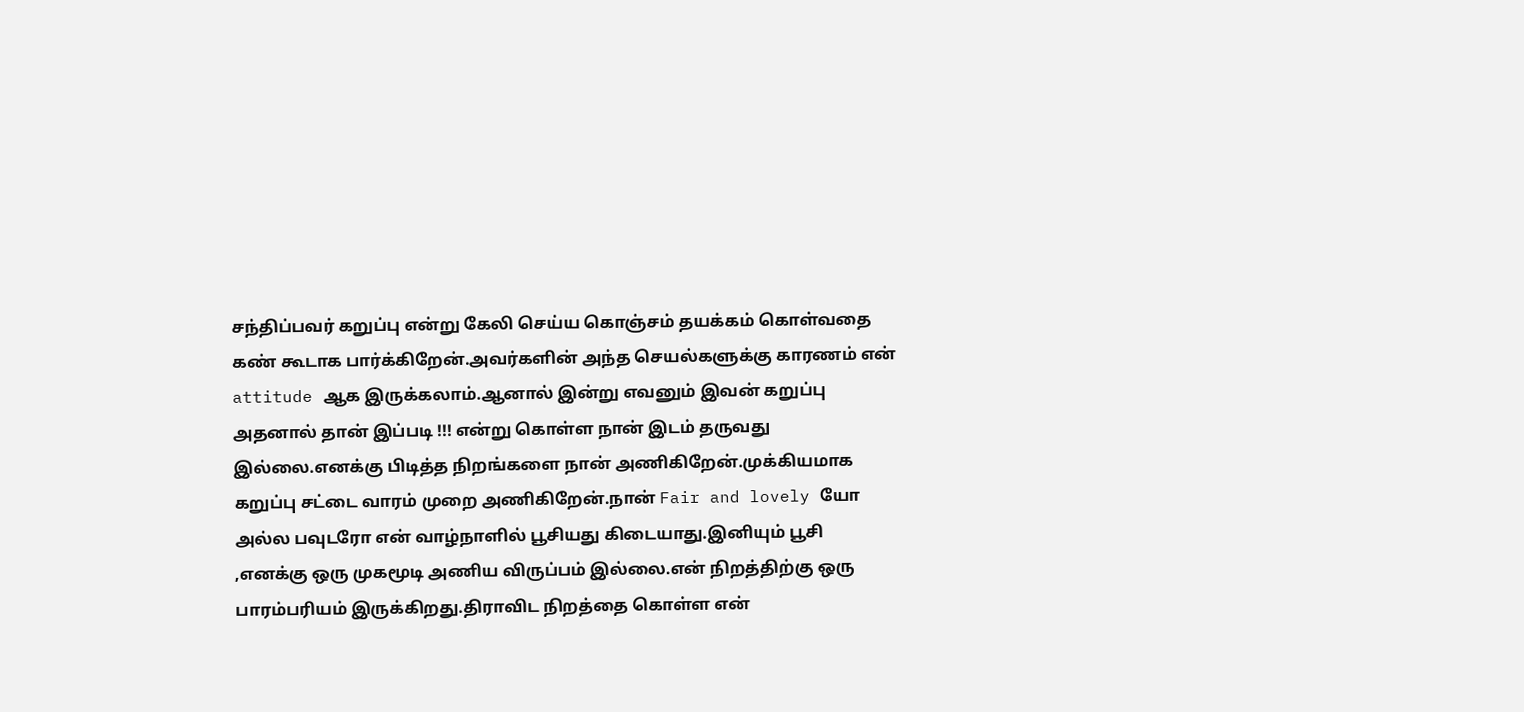சந்திப்பவர் கறுப்பு என்று கேலி செய்ய கொஞ்சம் தயக்கம் கொள்வதை கண் கூடாக பார்க்கிறேன்.அவர்களின் அந்த செயல்களுக்கு காரணம் என் attitude ஆக இருக்கலாம்.ஆனால் இன்று எவனும் இவன் கறுப்பு அதனால் தான் இப்படி !!! என்று கொள்ள நான் இடம் தருவது இல்லை.எனக்கு பிடித்த நிறங்களை நான் அணிகிறேன்.முக்கியமாக கறுப்பு சட்டை வாரம் முறை அணிகிறேன்.நான் Fair and lovely யோ அல்ல பவுடரோ என் வாழ்நாளில் பூசியது கிடையாது.இனியும் பூசி ,எனக்கு ஒரு முகமூடி அணிய விருப்பம் இல்லை.என் நிறத்திற்கு ஒரு பாரம்பரியம் இருக்கிறது.திராவிட நிறத்தை கொள்ள என்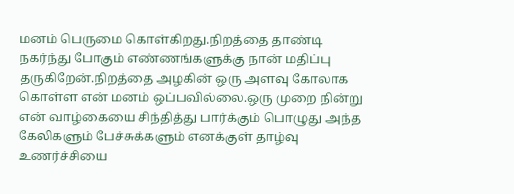மனம் பெருமை கொள்கிறது.நிறத்தை தாண்டி நகர்ந்து போகும் எண்ணங்களுக்கு நான் மதிப்பு தருகிறேன்.நிறத்தை அழகின் ஒரு அளவு கோலாக கொள்ள என் மனம் ஒப்பவில்லை.ஒரு முறை நின்று என் வாழ்கையை சிந்தித்து பார்க்கும் பொழுது அந்த கேலிகளும் பேச்சுக்களும் எனக்குள் தாழ்வு உணர்ச்சியை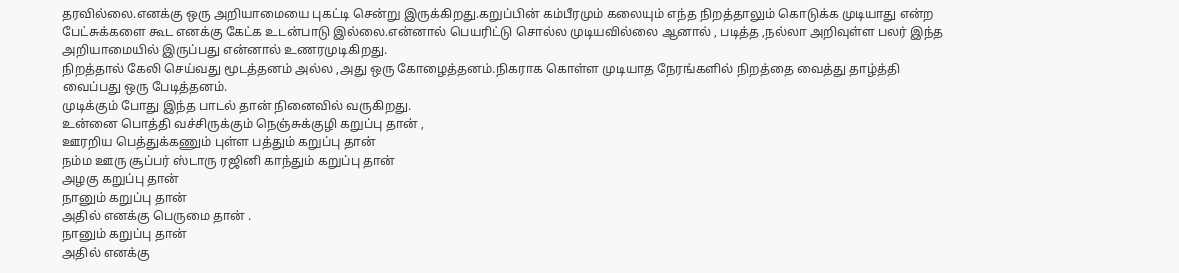தரவில்லை.எனக்கு ஒரு அறியாமையை புகட்டி சென்று இருக்கிறது.கறுப்பின் கம்பீரமும் கலையும் எந்த நிறத்தாலும் கொடுக்க முடியாது என்ற பேட்சுக்களை கூட எனக்கு கேட்க உடன்பாடு இல்லை.என்னால் பெயரிட்டு சொல்ல முடியவில்லை ஆனால் , படித்த ,நல்லா அறிவுள்ள பலர் இந்த அறியாமையில் இருப்பது என்னால் உணரமுடிகிறது.
நிறத்தால் கேலி செய்வது மூடத்தனம் அல்ல ,அது ஒரு கோழைத்தனம்.நிகராக கொள்ள முடியாத நேரங்களில் நிறத்தை வைத்து தாழ்த்தி வைப்பது ஒரு பேடித்தனம்.
முடிக்கும் போது இந்த பாடல் தான் நினைவில் வருகிறது.
உன்னை பொத்தி வச்சிருக்கும் நெஞ்சுக்குழி கறுப்பு தான் ,
ஊரறிய பெத்துக்கணும் புள்ள பத்தும் கறுப்பு தான்
நம்ம ஊரு சூப்பர் ஸ்டாரு ரஜினி காந்தும் கறுப்பு தான்
அழகு கறுப்பு தான்
நானும் கறுப்பு தான்
அதில் எனக்கு பெருமை தான் .
நானும் கறுப்பு தான்
அதில் எனக்கு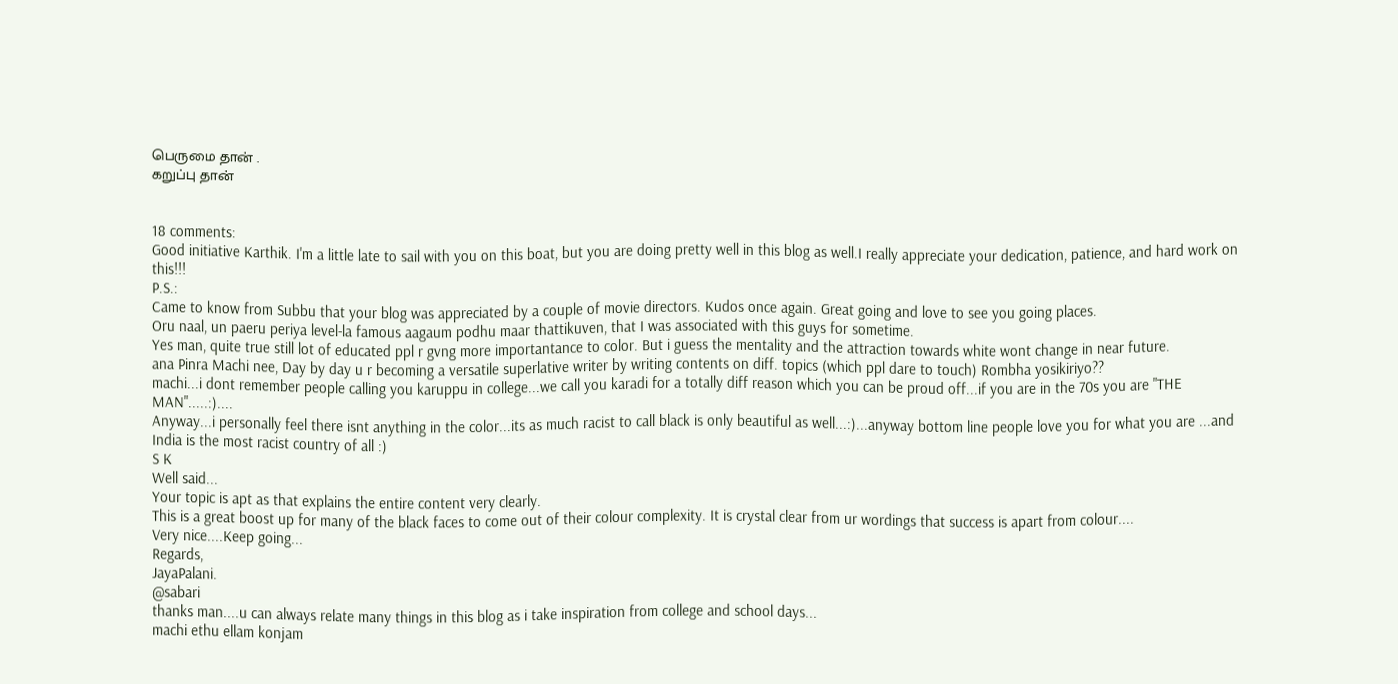பெருமை தான் .
கறுப்பு தான்


18 comments:
Good initiative Karthik. I'm a little late to sail with you on this boat, but you are doing pretty well in this blog as well.I really appreciate your dedication, patience, and hard work on this!!!
P.S.:
Came to know from Subbu that your blog was appreciated by a couple of movie directors. Kudos once again. Great going and love to see you going places.
Oru naal, un paeru periya level-la famous aagaum podhu maar thattikuven, that I was associated with this guys for sometime.
Yes man, quite true still lot of educated ppl r gvng more importantance to color. But i guess the mentality and the attraction towards white wont change in near future.
ana Pinra Machi nee, Day by day u r becoming a versatile superlative writer by writing contents on diff. topics (which ppl dare to touch) Rombha yosikiriyo??
machi...i dont remember people calling you karuppu in college...we call you karadi for a totally diff reason which you can be proud off...if you are in the 70s you are "THE MAN".....:)....
Anyway...i personally feel there isnt anything in the color...its as much racist to call black is only beautiful as well...:)...anyway bottom line people love you for what you are ...and India is the most racist country of all :)
S K
Well said...
Your topic is apt as that explains the entire content very clearly.
This is a great boost up for many of the black faces to come out of their colour complexity. It is crystal clear from ur wordings that success is apart from colour....
Very nice....Keep going...
Regards,
JayaPalani.
@sabari
thanks man....u can always relate many things in this blog as i take inspiration from college and school days...
machi ethu ellam konjam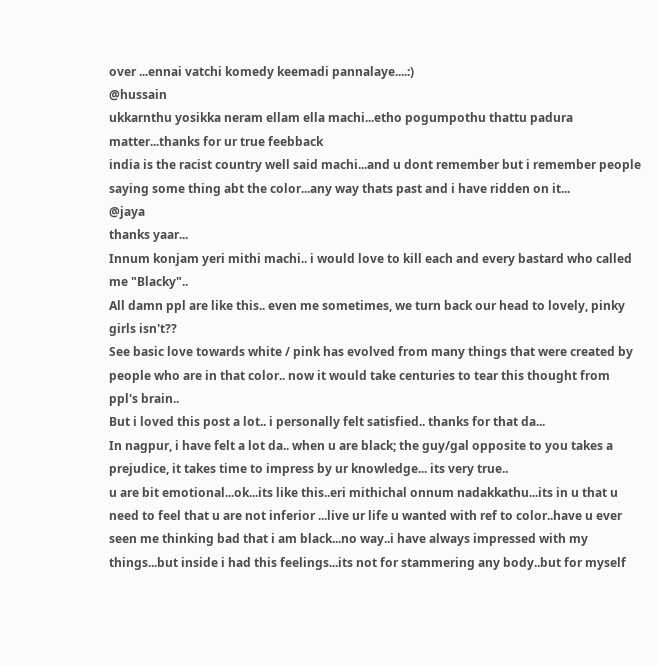over ...ennai vatchi komedy keemadi pannalaye....:)
@hussain
ukkarnthu yosikka neram ellam ella machi...etho pogumpothu thattu padura matter...thanks for ur true feebback
india is the racist country well said machi...and u dont remember but i remember people saying some thing abt the color...any way thats past and i have ridden on it...
@jaya
thanks yaar...
Innum konjam yeri mithi machi.. i would love to kill each and every bastard who called me "Blacky"..
All damn ppl are like this.. even me sometimes, we turn back our head to lovely, pinky girls isn't??
See basic love towards white / pink has evolved from many things that were created by people who are in that color.. now it would take centuries to tear this thought from ppl's brain..
But i loved this post a lot.. i personally felt satisfied.. thanks for that da...
In nagpur, i have felt a lot da.. when u are black; the guy/gal opposite to you takes a prejudice, it takes time to impress by ur knowledge... its very true..
u are bit emotional...ok...its like this..eri mithichal onnum nadakkathu...its in u that u need to feel that u are not inferior ...live ur life u wanted with ref to color..have u ever seen me thinking bad that i am black...no way..i have always impressed with my things...but inside i had this feelings...its not for stammering any body..but for myself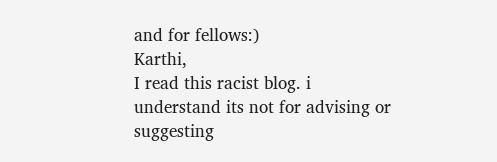and for fellows:)
Karthi,
I read this racist blog. i understand its not for advising or suggesting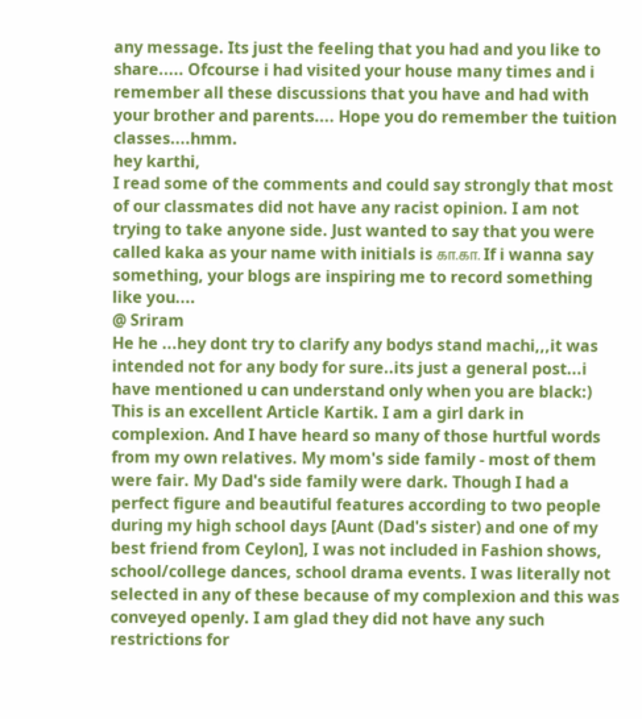any message. Its just the feeling that you had and you like to share..... Ofcourse i had visited your house many times and i remember all these discussions that you have and had with your brother and parents.... Hope you do remember the tuition classes....hmm.
hey karthi,
I read some of the comments and could say strongly that most of our classmates did not have any racist opinion. I am not trying to take anyone side. Just wanted to say that you were called kaka as your name with initials is கா.கா. If i wanna say something, your blogs are inspiring me to record something like you....
@ Sriram
He he ...hey dont try to clarify any bodys stand machi,,,it was intended not for any body for sure..its just a general post...i have mentioned u can understand only when you are black:)
This is an excellent Article Kartik. I am a girl dark in complexion. And I have heard so many of those hurtful words from my own relatives. My mom's side family - most of them were fair. My Dad's side family were dark. Though I had a perfect figure and beautiful features according to two people during my high school days [Aunt (Dad's sister) and one of my best friend from Ceylon], I was not included in Fashion shows, school/college dances, school drama events. I was literally not selected in any of these because of my complexion and this was conveyed openly. I am glad they did not have any such restrictions for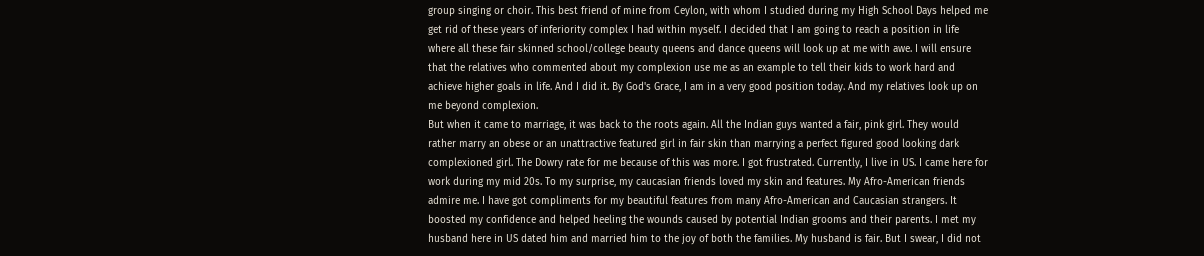group singing or choir. This best friend of mine from Ceylon, with whom I studied during my High School Days helped me get rid of these years of inferiority complex I had within myself. I decided that I am going to reach a position in life where all these fair skinned school/college beauty queens and dance queens will look up at me with awe. I will ensure that the relatives who commented about my complexion use me as an example to tell their kids to work hard and achieve higher goals in life. And I did it. By God's Grace, I am in a very good position today. And my relatives look up on me beyond complexion.
But when it came to marriage, it was back to the roots again. All the Indian guys wanted a fair, pink girl. They would rather marry an obese or an unattractive featured girl in fair skin than marrying a perfect figured good looking dark complexioned girl. The Dowry rate for me because of this was more. I got frustrated. Currently, I live in US. I came here for work during my mid 20s. To my surprise, my caucasian friends loved my skin and features. My Afro-American friends admire me. I have got compliments for my beautiful features from many Afro-American and Caucasian strangers. It boosted my confidence and helped heeling the wounds caused by potential Indian grooms and their parents. I met my husband here in US dated him and married him to the joy of both the families. My husband is fair. But I swear, I did not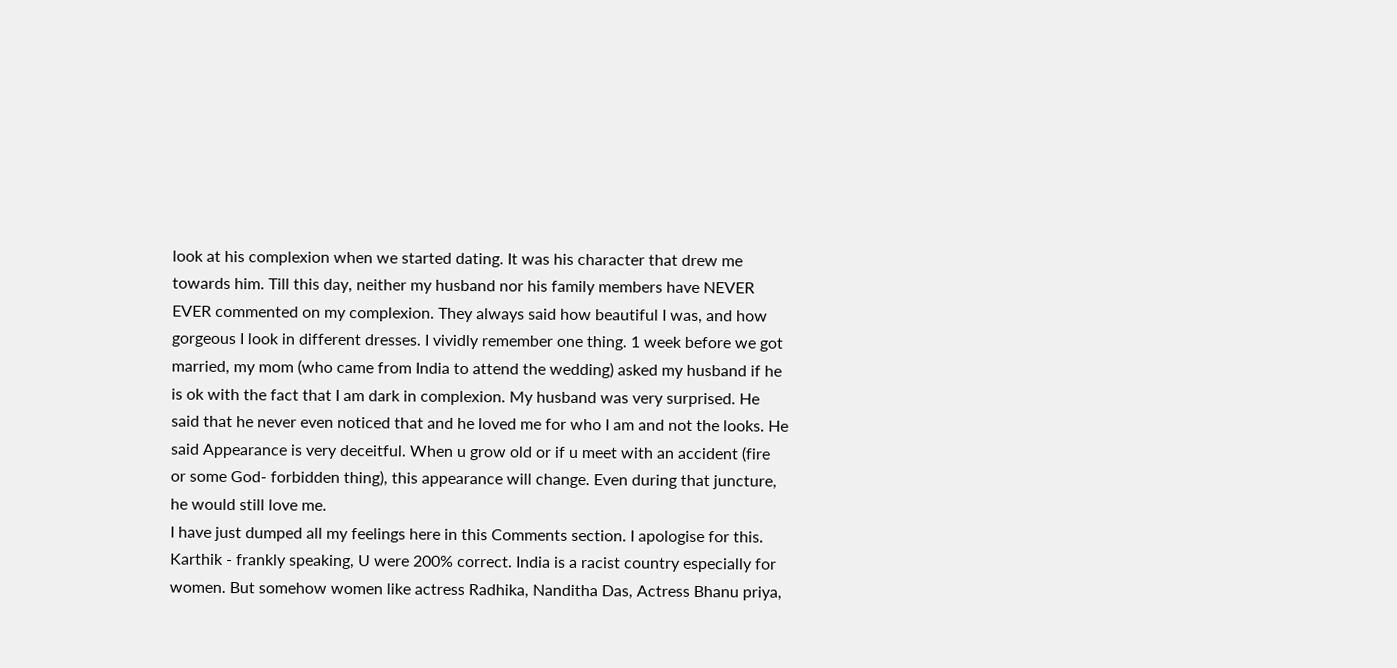look at his complexion when we started dating. It was his character that drew me towards him. Till this day, neither my husband nor his family members have NEVER EVER commented on my complexion. They always said how beautiful I was, and how gorgeous I look in different dresses. I vividly remember one thing. 1 week before we got married, my mom (who came from India to attend the wedding) asked my husband if he is ok with the fact that I am dark in complexion. My husband was very surprised. He said that he never even noticed that and he loved me for who I am and not the looks. He said Appearance is very deceitful. When u grow old or if u meet with an accident (fire or some God- forbidden thing), this appearance will change. Even during that juncture, he would still love me.
I have just dumped all my feelings here in this Comments section. I apologise for this. Karthik - frankly speaking, U were 200% correct. India is a racist country especially for women. But somehow women like actress Radhika, Nanditha Das, Actress Bhanu priya,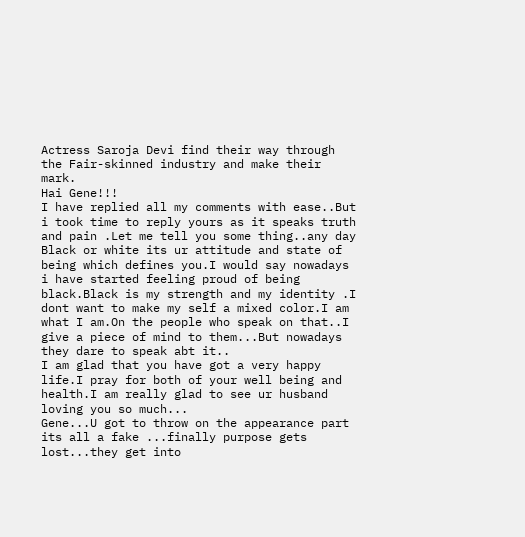Actress Saroja Devi find their way through the Fair-skinned industry and make their mark.
Hai Gene!!!
I have replied all my comments with ease..But i took time to reply yours as it speaks truth and pain .Let me tell you some thing..any day Black or white its ur attitude and state of being which defines you.I would say nowadays i have started feeling proud of being black.Black is my strength and my identity .I dont want to make my self a mixed color.I am what I am.On the people who speak on that..I give a piece of mind to them...But nowadays they dare to speak abt it..
I am glad that you have got a very happy life.I pray for both of your well being and health.I am really glad to see ur husband loving you so much...
Gene...U got to throw on the appearance part its all a fake ...finally purpose gets lost...they get into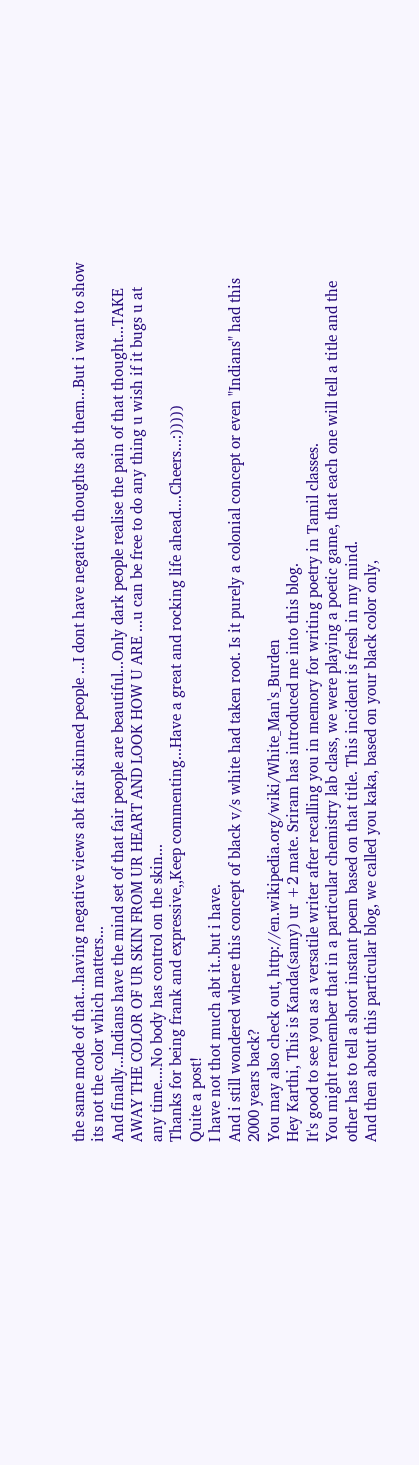the same mode of that...having negative views abt fair skinned people ...I dont have negative thoughts abt them...But i want to show its not the color which matters...
And finally...Indians have the mind set of that fair people are beautiful...Only dark people realise the pain of that thought...TAKE AWAY THE COLOR OF UR SKIN FROM UR HEART AND LOOK HOW U ARE ...u can be free to do any thing u wish if it bugs u at any time....No body has control on the skin...
Thanks for being frank and expressive,,Keep commenting...Have a great and rocking life ahead....Cheers...:)))))
Quite a post!
I have not thot much abt it..but i have.
And i still wondered where this concept of black v/s white had taken root. Is it purely a colonial concept or even "Indians" had this 2000 years back?
You may also check out, http://en.wikipedia.org/wiki/White_Man's_Burden
Hey Karthi, This is Kanda(samy) ur +2 mate. Sriram has introduced me into this blog.
It's good to see you as a versatile writer after recalling you in memory for writing poetry in Tamil classes.
You might remember that in a particular chemistry lab class, we were playing a poetic game, that each one will tell a title and the other has to tell a short instant poem based on that title. This incident is fresh in my mind.
And then about this particular blog, we called you kaka, based on your black color only,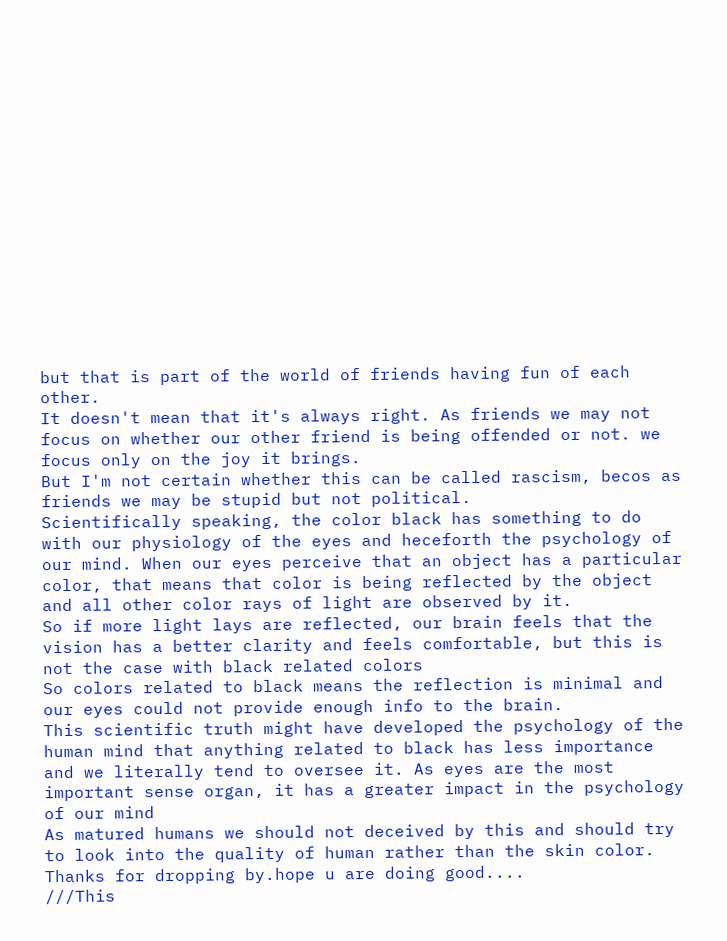but that is part of the world of friends having fun of each other.
It doesn't mean that it's always right. As friends we may not focus on whether our other friend is being offended or not. we focus only on the joy it brings.
But I'm not certain whether this can be called rascism, becos as friends we may be stupid but not political.
Scientifically speaking, the color black has something to do with our physiology of the eyes and heceforth the psychology of our mind. When our eyes perceive that an object has a particular color, that means that color is being reflected by the object and all other color rays of light are observed by it.
So if more light lays are reflected, our brain feels that the vision has a better clarity and feels comfortable, but this is not the case with black related colors
So colors related to black means the reflection is minimal and our eyes could not provide enough info to the brain.
This scientific truth might have developed the psychology of the human mind that anything related to black has less importance and we literally tend to oversee it. As eyes are the most important sense organ, it has a greater impact in the psychology of our mind
As matured humans we should not deceived by this and should try to look into the quality of human rather than the skin color.
Thanks for dropping by.hope u are doing good....
///This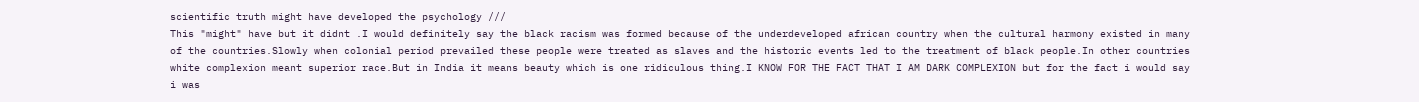scientific truth might have developed the psychology ///
This "might" have but it didnt .I would definitely say the black racism was formed because of the underdeveloped african country when the cultural harmony existed in many of the countries.Slowly when colonial period prevailed these people were treated as slaves and the historic events led to the treatment of black people.In other countries white complexion meant superior race.But in India it means beauty which is one ridiculous thing.I KNOW FOR THE FACT THAT I AM DARK COMPLEXION but for the fact i would say i was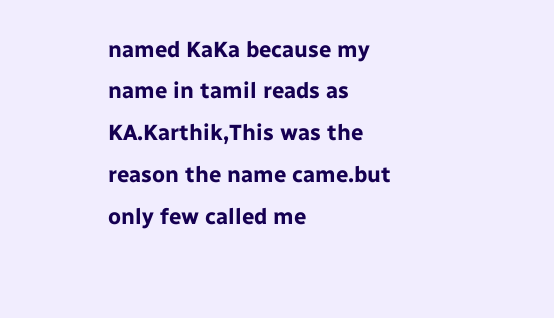named KaKa because my name in tamil reads as KA.Karthik,This was the reason the name came.but only few called me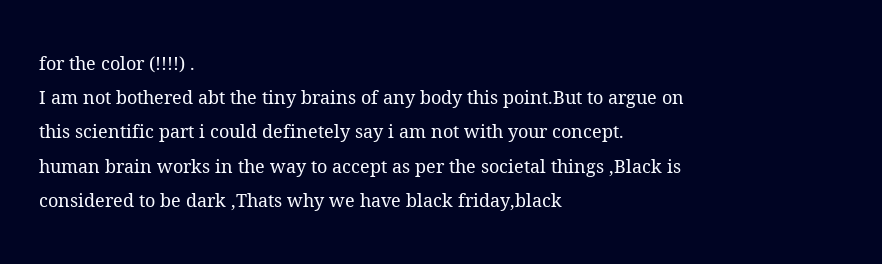for the color (!!!!) .
I am not bothered abt the tiny brains of any body this point.But to argue on this scientific part i could definetely say i am not with your concept.
human brain works in the way to accept as per the societal things ,Black is considered to be dark ,Thats why we have black friday,black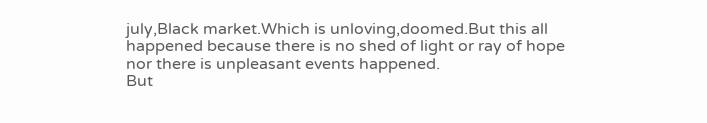july,Black market.Which is unloving,doomed.But this all happened because there is no shed of light or ray of hope nor there is unpleasant events happened.
But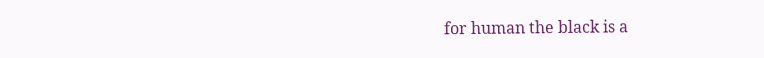for human the black is a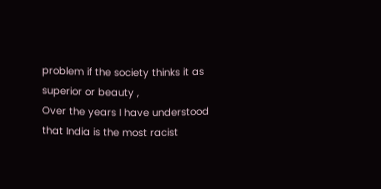problem if the society thinks it as superior or beauty ,
Over the years I have understood that India is the most racist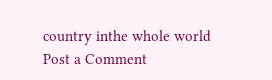country inthe whole world
Post a Comment